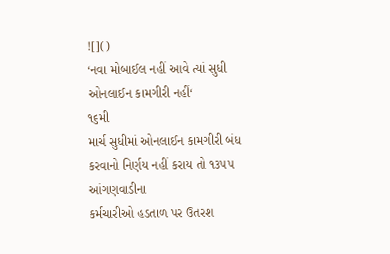![]()
‘નવા મોબાઈલ નહીં આવે ત્યાં સુધી ઓનલાઈન કામગીરી નહીં‘
૧૬મી
માર્ચ સુધીમાં ઓનલાઈન કામગીરી બંધ કરવાનો નિર્ણય નહીં કરાય તો ૧૩૫૫ આંગણવાડીના
કર્મચારીઓ હડતાળ પર ઉતરશ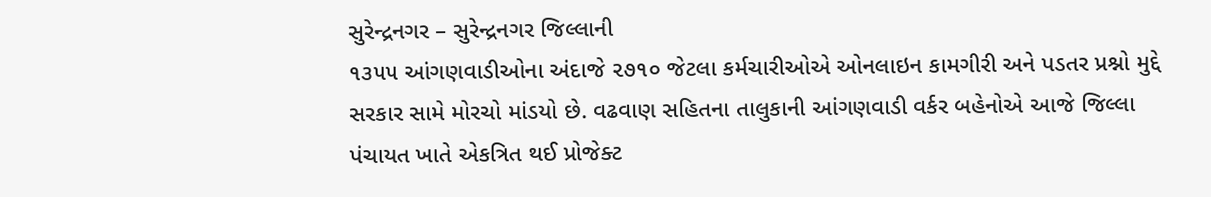સુરેન્દ્રનગર – સુરેન્દ્રનગર જિલ્લાની
૧૩૫૫ આંગણવાડીઓના અંદાજે ૨૭૧૦ જેટલા કર્મચારીઓએ ઓનલાઇન કામગીરી અને પડતર પ્રશ્નો મુદ્દે
સરકાર સામે મોરચો માંડયો છે. વઢવાણ સહિતના તાલુકાની આંગણવાડી વર્કર બહેનોએ આજે જિલ્લા
પંચાયત ખાતે એકત્રિત થઈ પ્રોજેક્ટ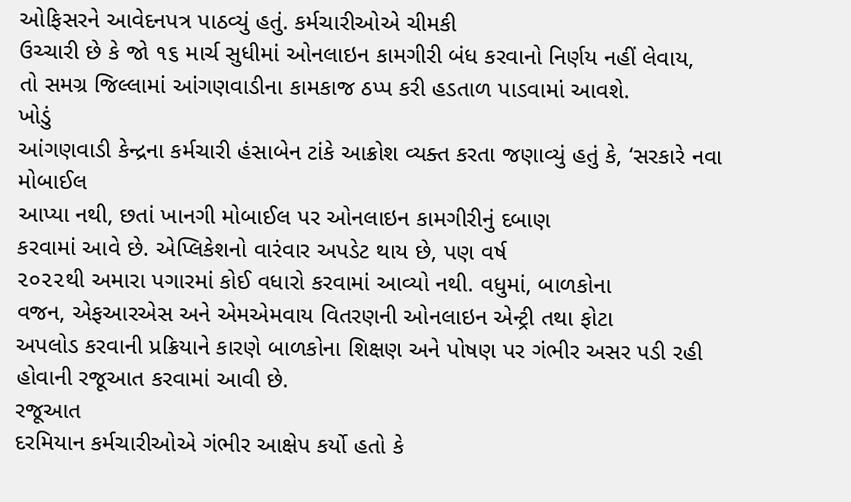ઓફિસરને આવેદનપત્ર પાઠવ્યું હતું. કર્મચારીઓએ ચીમકી
ઉચ્ચારી છે કે જો ૧૬ માર્ચ સુધીમાં ઓનલાઇન કામગીરી બંધ કરવાનો નિર્ણય નહીં લેવાય,
તો સમગ્ર જિલ્લામાં આંગણવાડીના કામકાજ ઠપ્પ કરી હડતાળ પાડવામાં આવશે.
ખોડું
આંગણવાડી કેન્દ્રના કર્મચારી હંસાબેન ટાંકે આક્રોશ વ્યક્ત કરતા જણાવ્યું હતું કે, ‘સરકારે નવા મોબાઈલ
આપ્યા નથી, છતાં ખાનગી મોબાઈલ પર ઓનલાઇન કામગીરીનું દબાણ
કરવામાં આવે છે. એપ્લિકેશનો વારંવાર અપડેટ થાય છે, પણ વર્ષ
૨૦૨૨થી અમારા પગારમાં કોઈ વધારો કરવામાં આવ્યો નથી. વધુમાં, બાળકોના
વજન, એફઆરએસ અને એમએમવાય વિતરણની ઓનલાઇન એન્ટ્રી તથા ફોટા
અપલોડ કરવાની પ્રક્રિયાને કારણે બાળકોના શિક્ષણ અને પોષણ પર ગંભીર અસર પડી રહી
હોવાની રજૂઆત કરવામાં આવી છે.
રજૂઆત
દરમિયાન કર્મચારીઓએ ગંભીર આક્ષેપ કર્યો હતો કે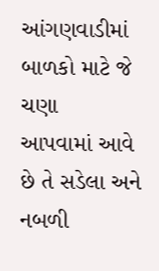આંગણવાડીમાં બાળકો માટે જે ચણા
આપવામાં આવે છે તે સડેલા અને નબળી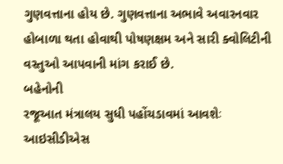ગુણવત્તાના હોય છે. ગુણવત્તાના અભાવે અવારનવાર
હોબાળા થતા હોવાથી પોષણક્ષમ અને સારી ક્વોલિટીની વસ્તુઓ આપવાની માંગ કરાઈ છે.
બહેનોની
રજૂઆત મંત્રાલય સુધી પહોંચડાવમાં આવશેઃ આઇસીડીએસ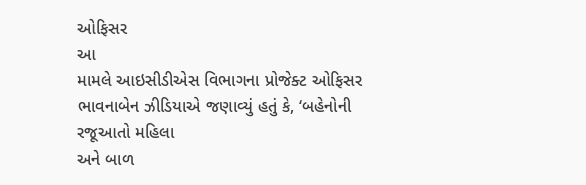ઓફિસર
આ
મામલે આઇસીડીએસ વિભાગના પ્રોજેક્ટ ઓફિસર ભાવનાબેન ઝીડિયાએ જણાવ્યું હતું કે, ‘બહેનોની રજૂઆતો મહિલા
અને બાળ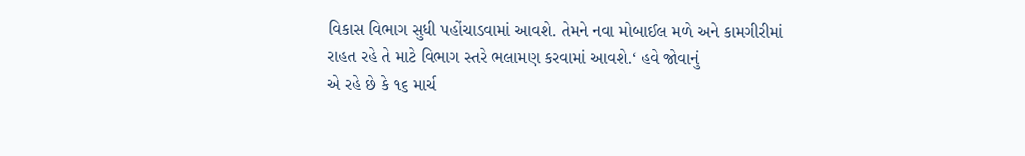વિકાસ વિભાગ સુધી પહોંચાડવામાં આવશે. તેમને નવા મોબાઈલ મળે અને કામગીરીમાં
રાહત રહે તે માટે વિભાગ સ્તરે ભલામણ કરવામાં આવશે.‘ હવે જોવાનું
એ રહે છે કે ૧૬ માર્ચ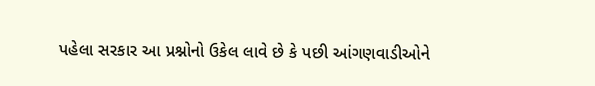પહેલા સરકાર આ પ્રશ્નોનો ઉકેલ લાવે છે કે પછી આંગણવાડીઓને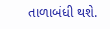તાળાબંધી થશે.